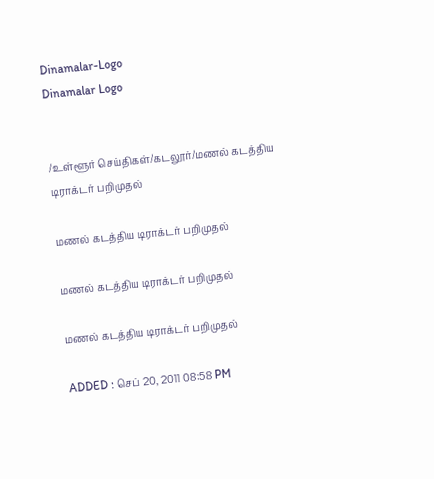Dinamalar-Logo
Dinamalar Logo


/உள்ளூர் செய்திகள்/கடலூர்/மணல் கடத்திய டிராக்டர் பறிமுதல்

மணல் கடத்திய டிராக்டர் பறிமுதல்

மணல் கடத்திய டிராக்டர் பறிமுதல்

மணல் கடத்திய டிராக்டர் பறிமுதல்

ADDED : செப் 20, 2011 08:58 PM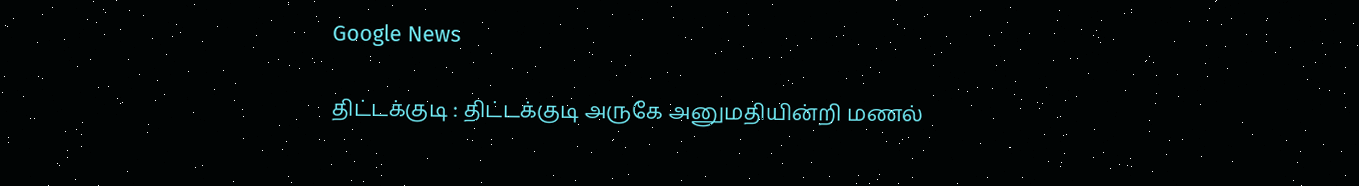Google News

திட்டக்குடி : திட்டக்குடி அருகே அனுமதியின்றி மணல்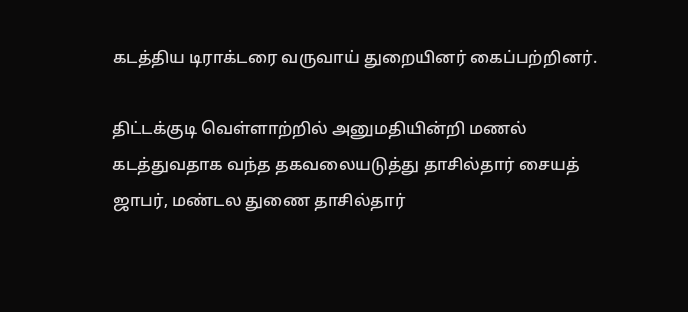கடத்திய டிராக்டரை வருவாய் துறையினர் கைப்பற்றினர்.

திட்டக்குடி வெள்ளாற்றில் அனுமதியின்றி மணல் கடத்துவதாக வந்த தகவலையடுத்து தாசில்தார் சையத் ஜாபர், மண்டல துணை தாசில்தார்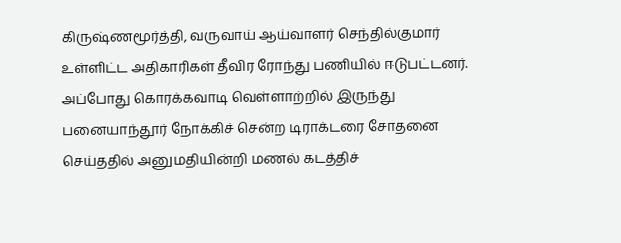கிருஷ்ணமூர்த்தி, வருவாய் ஆய்வாளர் செந்தில்குமார் உள்ளிட்ட அதிகாரிகள் தீவிர ரோந்து பணியில் ஈடுபட்டனர். அப்போது கொரக்கவாடி வெள்ளாற்றில் இருந்து பனையாந்தூர் நோக்கிச் சென்ற டிராக்டரை சோதனை செய்ததில் அனுமதியின்றி மணல் கடத்திச்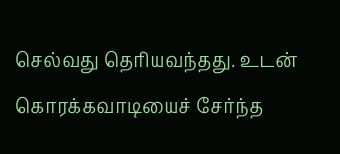செல்வது தெரியவந்தது. உடன் கொரக்கவாடியைச் சேர்ந்த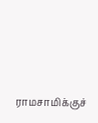ராமசாமிக்குச்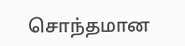சொந்தமான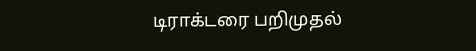டிராக்டரை பறிமுதல்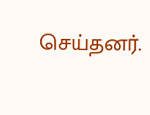செய்தனர்.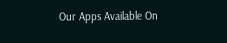Our Apps Available On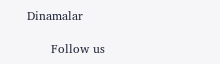Dinamalar

      Follow us